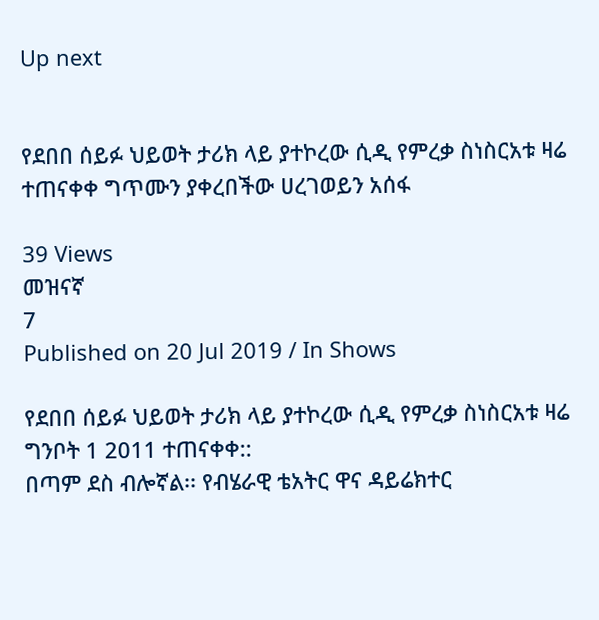Up next


የደበበ ሰይፉ ህይወት ታሪክ ላይ ያተኮረው ሲዲ የምረቃ ስነስርአቱ ዛሬ ተጠናቀቀ ግጥሙን ያቀረበችው ሀረገወይን አሰፋ

39 Views
መዝናኛ
7
Published on 20 Jul 2019 / In Shows

የደበበ ሰይፉ ህይወት ታሪክ ላይ ያተኮረው ሲዲ የምረቃ ስነስርአቱ ዛሬ ግንቦት 1 2011 ተጠናቀቀ::
በጣም ደስ ብሎኛል፡፡ የብሄራዊ ቴአትር ዋና ዳይሬክተር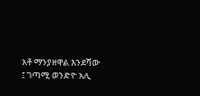አቶ ማንያዘዋል እንደሻው ፤ ገጣሚ ወንድዮ አሊ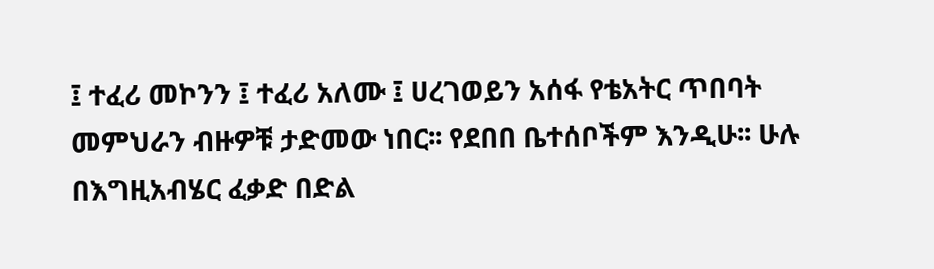፤ ተፈሪ መኮንን ፤ ተፈሪ አለሙ ፤ ሀረገወይን አሰፋ የቴአትር ጥበባት መምህራን ብዙዎቹ ታድመው ነበር፡፡ የደበበ ቤተሰቦችም እንዲሁ፡፡ ሁሉ በእግዚአብሄር ፈቃድ በድል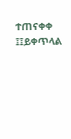ተጠናቀቀ ፤፤ይቀጥላል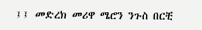፤፤ መድረክ መሪዋ ሜሮን ንጉስ በርቺ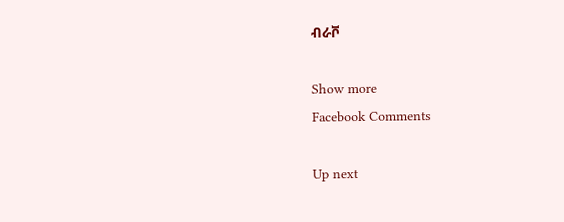ብራቮ

Show more
Facebook Comments

Up next